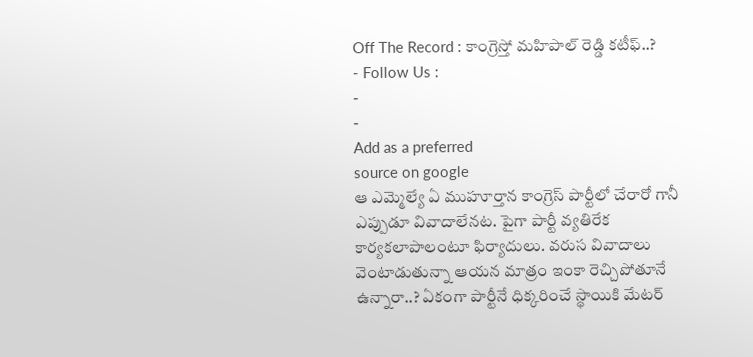Off The Record : కాంగ్రెస్తో మహిపాల్ రెడ్డి కటీఫ్..?
- Follow Us :
-
-
Add as a preferred
source on google
ఆ ఎమ్మెల్యే ఏ ముహూర్తాన కాంగ్రెస్ పార్టీలో చేరారో గానీ ఎప్పుడూ వివాదాలేనట. పైగా పార్టీ వ్యతిరేక కార్యకలాపాలంటూ ఫిర్యాదులు. వరుస వివాదాలు వెంటాడుతున్నా ఆయన మాత్రం ఇంకా రెచ్చిపోతూనే ఉన్నారా..? ఏకంగా పార్టీనే ధిక్కరించే స్థాయికి మేటర్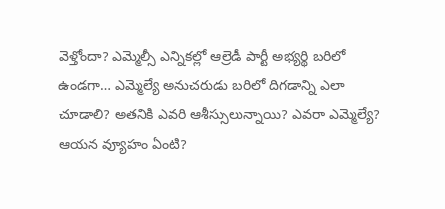వెళ్తోందా? ఎమ్మెల్సీ ఎన్నికల్లో ఆల్రెడీ పార్టీ అభ్యర్థి బరిలో ఉండగా… ఎమ్మెల్యే అనుచరుడు బరిలో దిగడాన్ని ఎలా చూడాలి? అతనికి ఎవరి ఆశీస్సులున్నాయి? ఎవరా ఎమ్మెల్యే? ఆయన వ్యూహం ఏంటి?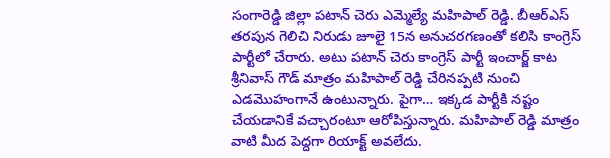సంగారెడ్డి జిల్లా పటాన్ చెరు ఎమ్మెల్యే మహిపాల్ రెడ్డి. బీఆర్ఎస్ తరపున గెలిచి నిరుడు జూలై 15న అనుచరగణంతో కలిసి కాంగ్రెస్ పార్టీలో చేరారు. అటు పటాన్ చెరు కాంగ్రెస్ పార్టీ ఇంచార్జ్ కాట శ్రీనివాస్ గౌడ్ మాత్రం మహిపాల్ రెడ్డి చేరినప్పటి నుంచి ఎడమొహంగానే ఉంటున్నారు. పైగా… ఇక్కడ పార్టీకి నష్టం చేయడానికే వచ్చారంటూ ఆరోపిస్తున్నారు. మహిపాల్ రెడ్డి మాత్రం వాటి మీద పెద్దగా రియాక్ట్ అవలేదు.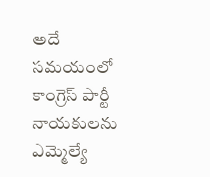అదే సమయంలో కాంగ్రెస్ పార్టీ నాయకులను ఎమ్మెల్యే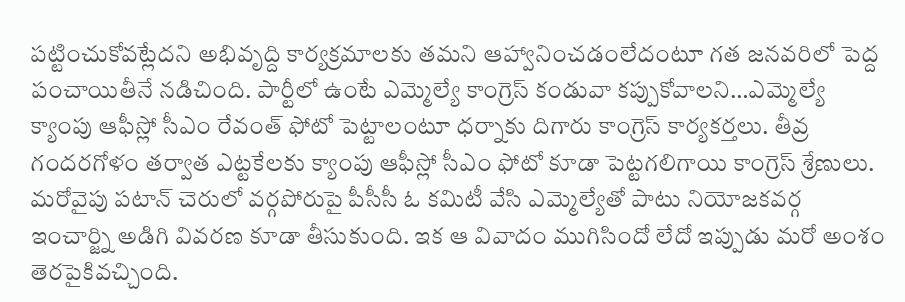పట్టించుకోవట్లేదని అభివృద్ది కార్యక్రమాలకు తమని ఆహ్వానించడంలేదంటూ గత జనవరిలో పెద్ద పంచాయితీనే నడిచింది. పార్టీలో ఉంటే ఎమ్మెల్యే కాంగ్రెస్ కండువా కప్పుకోవాలని…ఎమ్మెల్యే క్యాంపు ఆఫీస్లో సీఎం రేవంత్ ఫోటో పెట్టాలంటూ ధర్నాకు దిగారు కాంగ్రెస్ కార్యకర్తలు. తీవ్ర గందరగోళం తర్వాత ఎట్టకేలకు క్యాంపు ఆఫీస్లో సీఎం ఫోటో కూడా పెట్టగలిగాయి కాంగ్రెస్ శ్రేణులు. మరోవైపు పటాన్ చెరులో వర్గపోరుపై పీసీసీ ఓ కమిటీ వేసి ఎమ్మెల్యేతో పాటు నియోజకవర్గ ఇంచార్జ్ని అడిగి వివరణ కూడా తీసుకుంది. ఇక ఆ వివాదం ముగిసిందో లేదో ఇప్పుడు మరో అంశం తెరపైకివచ్చింది.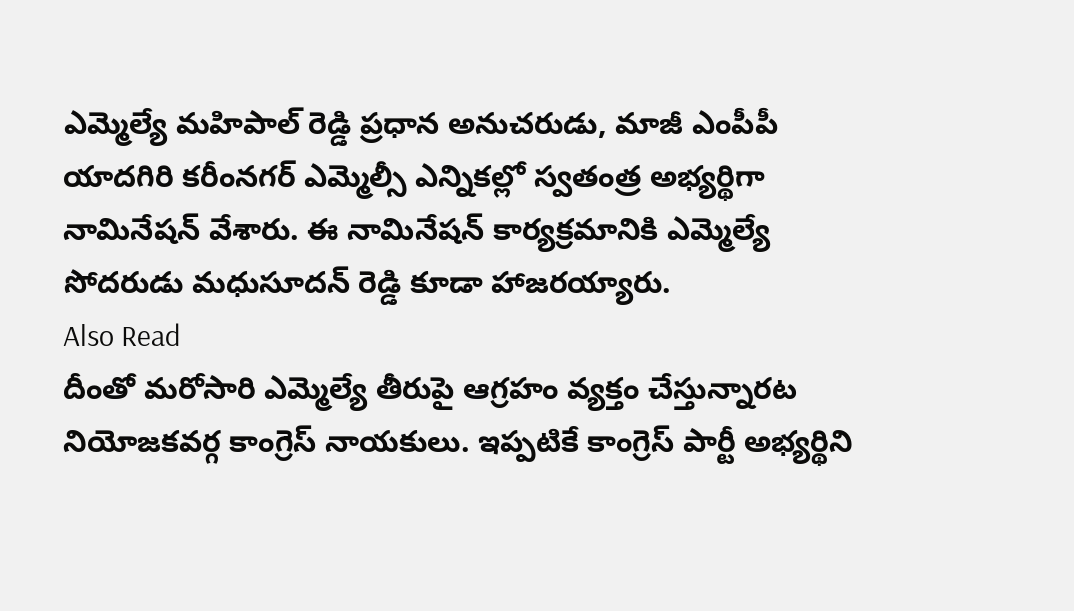ఎమ్మెల్యే మహిపాల్ రెడ్డి ప్రధాన అనుచరుడు, మాజీ ఎంపీపీ యాదగిరి కరీంనగర్ ఎమ్మెల్సీ ఎన్నికల్లో స్వతంత్ర అభ్యర్థిగా నామినేషన్ వేశారు. ఈ నామినేషన్ కార్యక్రమానికి ఎమ్మెల్యే సోదరుడు మధుసూదన్ రెడ్డి కూడా హాజరయ్యారు.
Also Read
దీంతో మరోసారి ఎమ్మెల్యే తీరుపై ఆగ్రహం వ్యక్తం చేస్తున్నారట నియోజకవర్గ కాంగ్రెస్ నాయకులు. ఇప్పటికే కాంగ్రెస్ పార్టీ అభ్యర్థిని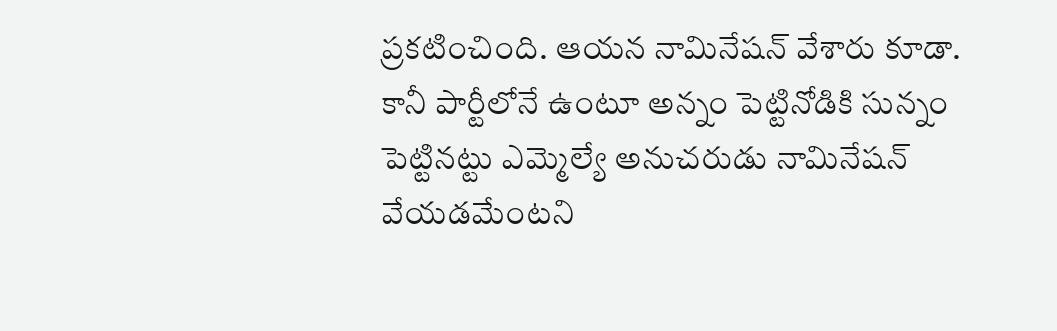ప్రకటించింది. ఆయన నామినేషన్ వేశారు కూడా. కానీ పార్టీలోనే ఉంటూ అన్నం పెట్టినోడికి సున్నం పెట్టినట్టు ఎమ్మెల్యే అనుచరుడు నామినేషన్ వేయడమేంటని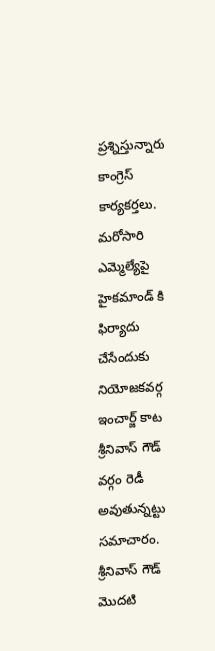ప్రశ్నిస్తున్నారు కాంగ్రెస్ కార్యకర్తలు. మరోసారి ఎమ్మెల్యేపై హైకమాండ్ కి ఫిర్యాదు చేసేందుకు నియోజకవర్గ ఇంచార్జ్ కాట శ్రీనివాస్ గౌడ్ వర్గం రెడీ అవుతున్నట్టు సమాచారం. శ్రీనివాస్ గౌడ్ మొదటి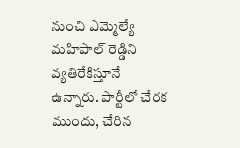నుంచి ఎమ్మెల్యే మహిపాల్ రెడ్డిని వ్యతిరేకిస్తూనే ఉన్నారు. పార్టీలో చేరక ముందు, చేరిన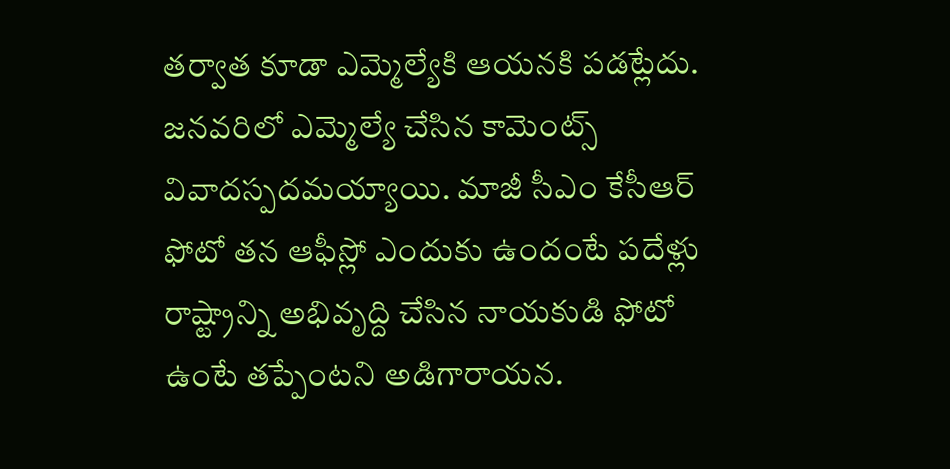తర్వాత కూడా ఎమ్మెల్యేకి ఆయనకి పడట్లేదు. జనవరిలో ఎమ్మెల్యే చేసిన కామెంట్స్ వివాదస్పదమయ్యాయి. మాజీ సీఎం కేసీఆర్ ఫోటో తన ఆఫీస్లో ఎందుకు ఉందంటే పదేళ్లు రాష్ట్రాన్ని అభివృద్ది చేసిన నాయకుడి ఫోటో ఉంటే తప్పేంటని అడిగారాయన.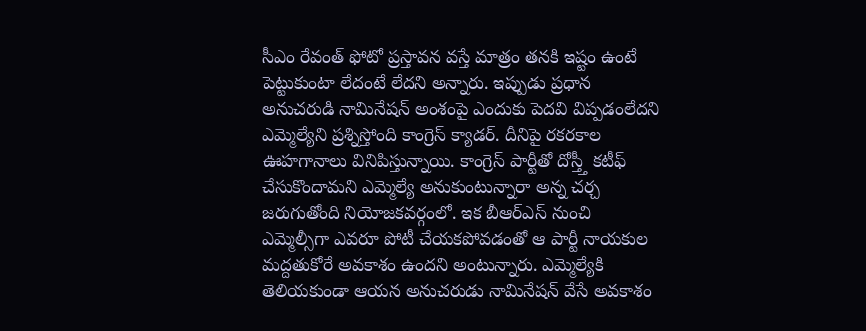సీఎం రేవంత్ ఫోటో ప్రస్తావన వస్తే మాత్రం తనకి ఇష్టం ఉంటే పెట్టుకుంటా లేదంటే లేదని అన్నారు. ఇప్పుడు ప్రధాన అనుచరుడి నామినేషన్ అంశంపై ఎందుకు పెదవి విప్పడంలేదని ఎమ్మెల్యేని ప్రశ్నిస్తోంది కాంగ్రెస్ క్యాడర్. దీనిపై రకరకాల ఊహగానాలు వినిపిస్తున్నాయి. కాంగ్రెస్ పార్టీతో దోస్త్తీ కటీఫ్ చేసుకొందామని ఎమ్మెల్యే అనుకుంటున్నారా అన్న చర్చ జరుగుతోంది నియోజకవర్గంలో. ఇక బీఆర్ఎస్ నుంచి ఎమ్మెల్సీగా ఎవరూ పోటీ చేయకపోవడంతో ఆ పార్టీ నాయకుల మద్దతుకోరే అవకాశం ఉందని అంటున్నారు. ఎమ్మెల్యేకి తెలియకుండా ఆయన అనుచరుడు నామినేషన్ వేసే అవకాశం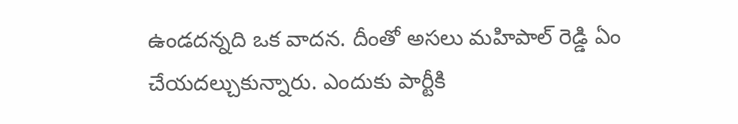ఉండదన్నది ఒక వాదన. దీంతో అసలు మహిపాల్ రెడ్డి ఏం చేయదల్చుకున్నారు. ఎందుకు పార్టీకి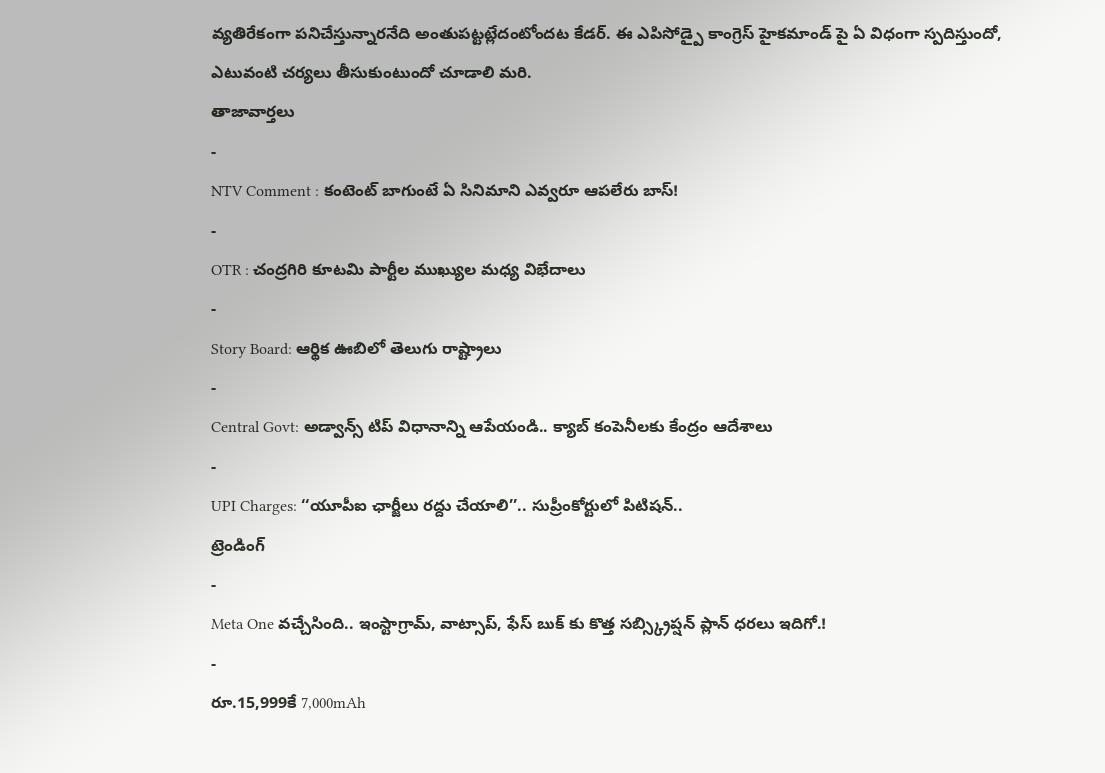వ్యతిరేకంగా పనిచేస్తున్నారనేది అంతుపట్టట్లేదంటోందట కేడర్. ఈ ఎపిసోడ్పై కాంగ్రెస్ హైకమాండ్ పై ఏ విధంగా స్పదిస్తుందో, ఎటువంటి చర్యలు తీసుకుంటుందో చూడాలి మరి.
తాజావార్తలు
-
NTV Comment : కంటెంట్ బాగుంటే ఏ సినిమాని ఎవ్వరూ ఆపలేరు బాస్!
-
OTR : చంద్రగిరి కూటమి పార్టీల ముఖ్యుల మధ్య విభేదాలు
-
Story Board: ఆర్థిక ఊబిలో తెలుగు రాష్ట్రాలు
-
Central Govt: అడ్వాన్స్ టిప్ విధానాన్ని ఆపేయండి.. క్యాబ్ కంపెనీలకు కేంద్రం ఆదేశాలు
-
UPI Charges: ‘‘యూపీఐ ఛార్జీలు రద్దు చేయాలి’’.. సుప్రీంకోర్టులో పిటిషన్..
ట్రెండింగ్
-
Meta One వచ్చేసింది.. ఇంస్టాగ్రామ్, వాట్సాప్, ఫేస్ బుక్ కు కొత్త సబ్స్క్రిప్షన్ ప్లాన్ ధరలు ఇదిగో.!
-
రూ.15,999కే 7,000mAh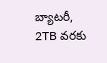బ్యాటరీ, 2TB వరకు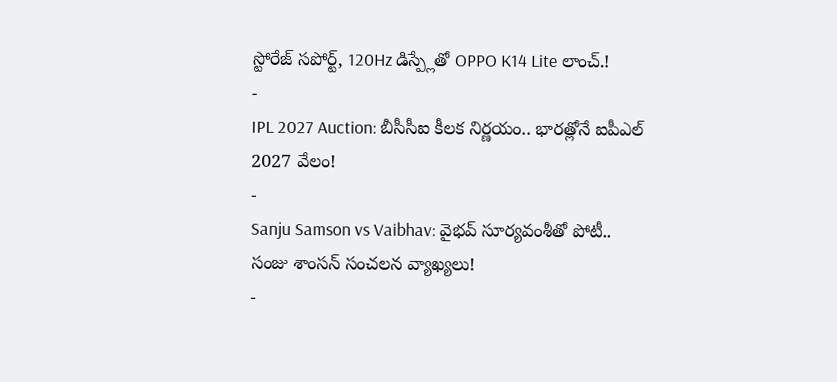స్టోరేజ్ సపోర్ట్, 120Hz డిస్ప్లేతో OPPO K14 Lite లాంచ్.!
-
IPL 2027 Auction: బీసీసీఐ కీలక నిర్ణయం.. భారత్లోనే ఐపీఎల్ 2027 వేలం!
-
Sanju Samson vs Vaibhav: వైభవ్ సూర్యవంశీతో పోటీ.. సంజు శాంసన్ సంచలన వ్యాఖ్యలు!
-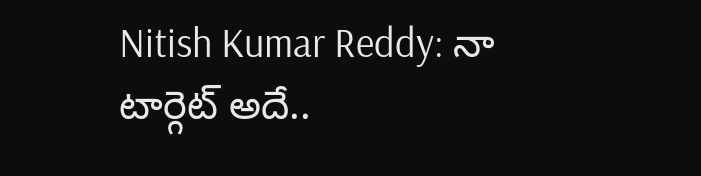Nitish Kumar Reddy: నా టార్గెట్ అదే..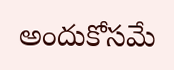అందుకోసమే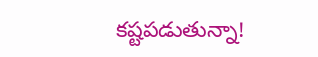కష్టపడుతున్నా!